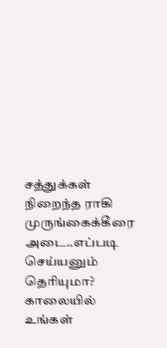சத்துக்கள் நிறைந்த ராகி முருங்கைக்கீரை அடை..எப்படி செய்யனும் தெரியுமா?
காலையில் உங்கள்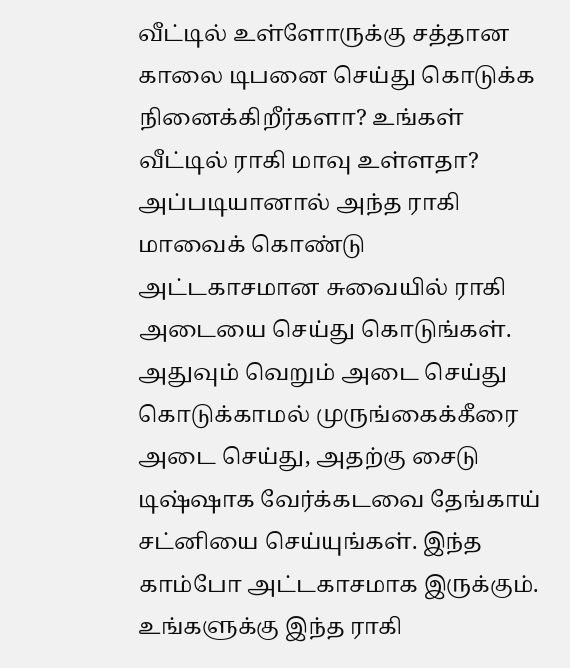வீட்டில் உள்ளோருக்கு சத்தான காலை டிபனை செய்து கொடுக்க நினைக்கிறீர்களா? உங்கள் வீட்டில் ராகி மாவு உள்ளதா? அப்படியானால் அந்த ராகி மாவைக் கொண்டு அட்டகாசமான சுவையில் ராகி அடையை செய்து கொடுங்கள். அதுவும் வெறும் அடை செய்து கொடுக்காமல் முருங்கைக்கீரை அடை செய்து, அதற்கு சைடு டிஷ்ஷாக வேர்க்கடவை தேங்காய் சட்னியை செய்யுங்கள். இந்த காம்போ அட்டகாசமாக இருக்கும்.
உங்களுக்கு இந்த ராகி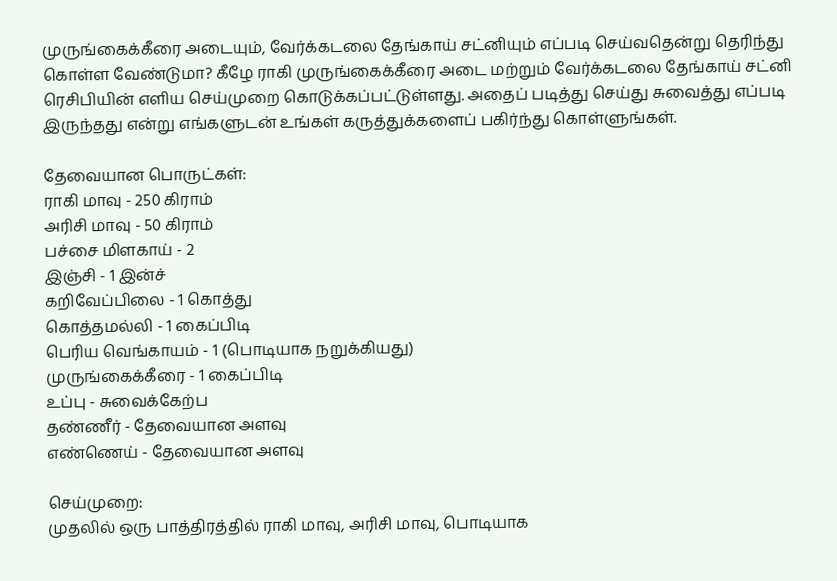முருங்கைக்கீரை அடையும், வேர்க்கடலை தேங்காய் சட்னியும் எப்படி செய்வதென்று தெரிந்து கொள்ள வேண்டுமா? கீழே ராகி முருங்கைக்கீரை அடை மற்றும் வேர்க்கடலை தேங்காய் சட்னி ரெசிபியின் எளிய செய்முறை கொடுக்கப்பட்டுள்ளது. அதைப் படித்து செய்து சுவைத்து எப்படி இருந்தது என்று எங்களுடன் உங்கள் கருத்துக்களைப் பகிர்ந்து கொள்ளுங்கள்.

தேவையான பொருட்கள்:
ராகி மாவு - 250 கிராம்
அரிசி மாவு - 50 கிராம்
பச்சை மிளகாய் - 2
இஞ்சி - 1 இன்ச்
கறிவேப்பிலை - 1 கொத்து
கொத்தமல்லி - 1 கைப்பிடி
பெரிய வெங்காயம் - 1 (பொடியாக நறுக்கியது)
முருங்கைக்கீரை - 1 கைப்பிடி
உப்பு - சுவைக்கேற்ப
தண்ணீர் - தேவையான அளவு
எண்ணெய் - தேவையான அளவு

செய்முறை:
முதலில் ஒரு பாத்திரத்தில் ராகி மாவு, அரிசி மாவு, பொடியாக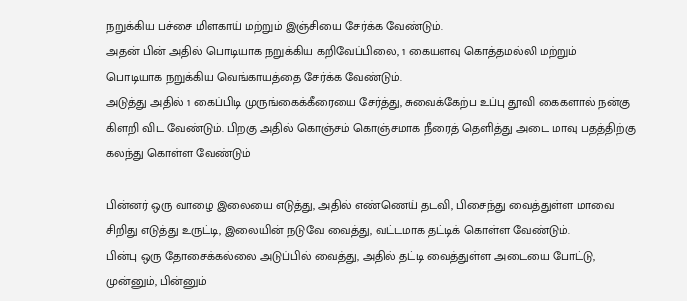நறுக்கிய பச்சை மிளகாய் மற்றும் இஞ்சியை சேர்க்க வேண்டும்.
அதன் பின் அதில் பொடியாக நறுக்கிய கறிவேப்பிலை, 1 கையளவு கொத்தமல்லி மற்றும் பொடியாக நறுக்கிய வெங்காயத்தை சேர்க்க வேண்டும்.
அடுத்து அதில் 1 கைப்பிடி முருங்கைக்கீரையை சேர்த்து, சுவைக்கேற்ப உப்பு தூவி கைகளால் நன்கு கிளறி விட வேண்டும். பிறகு அதில் கொஞ்சம் கொஞ்சமாக நீரைத் தெளித்து அடை மாவு பதத்திற்கு கலந்து கொள்ள வேண்டும்

பின்னர் ஒரு வாழை இலையை எடுத்து, அதில் எண்ணெய் தடவி, பிசைந்து வைத்துள்ள மாவை சிறிது எடுத்து உருட்டி, இலையின் நடுவே வைத்து, வட்டமாக தட்டிக் கொள்ள வேண்டும்.
பின்பு ஒரு தோசைக்கல்லை அடுப்பில் வைத்து, அதில் தட்டி வைத்துள்ள அடையை போட்டு, முன்னும், பின்னும்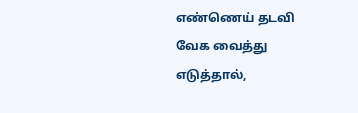எண்ணெய் தடவி வேக வைத்து எடுத்தால்,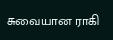சுவையான ராகி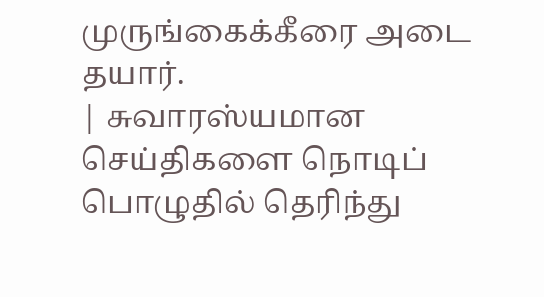முருங்கைக்கீரை அடை தயார்.
| சுவாரஸ்யமான செய்திகளை நொடிப் பொழுதில் தெரிந்து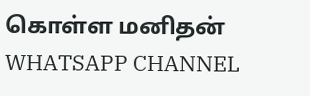கொள்ள மனிதன் WHATSAPP CHANNEL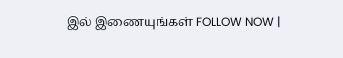இல் இணையுங்கள் FOLLOW NOW |